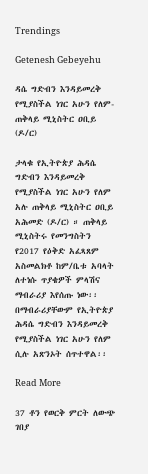Trendings

Getenesh Gebeyehu

ዳሴ ግድብን እንዳይመረቅ የሚያስችል ነገር አሁን የለም- ጠቅላይ ሚኒስትር ዐቢይ (ዶ/ር)

ታላቁ የኢትዮጵያ ሕዳሴ ግድብን እንዳይመረቅ የሚያስችል ነገር አሁን የለም አሉ ጠቅላይ ሚኒስትር ዐቢይ አሕመድ (ዶ/ር) ። ጠቅላይ ሚኒስትሩ የመንግስትን የ2017 የዕቅድ አፈጻጸም አስመልክቶ ከም/ቤቱ አባላት ለተነሱ ጥያቄዎች ምላሽና ማብራሪያ እየሰጡ ነው፡፡ በማብራሪያቸውም የኢትዮጵያ ሕዳሴ ግድብን እንዳይመረቅ የሚያስችል ነገር አሁን የለም ሲሉ አጽንኦት ሰጥተዋል፡፡

Read More

37 ቶን የወርቅ ምርት ለውጭ ገበያ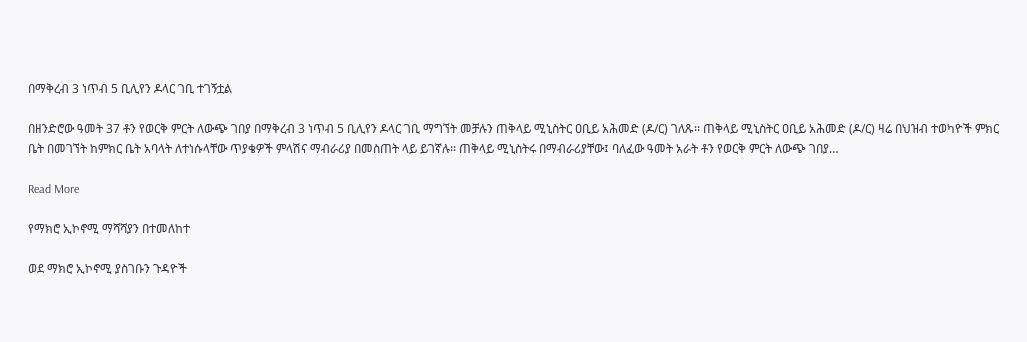በማቅረብ 3 ነጥብ 5 ቢሊየን ዶላር ገቢ ተገኝቷል

በዘንድሮው ዓመት 37 ቶን የወርቅ ምርት ለውጭ ገበያ በማቅረብ 3 ነጥብ 5 ቢሊየን ዶላር ገቢ ማግኘት መቻሉን ጠቅላይ ሚኒስትር ዐቢይ አሕመድ (ዶ/ር) ገለጹ፡፡ ጠቅላይ ሚኒስትር ዐቢይ አሕመድ (ዶ/ር) ዛሬ በህዝብ ተወካዮች ምክር ቤት በመገኘት ከምክር ቤት አባላት ለተነሱላቸው ጥያቄዎች ምላሽና ማብራሪያ በመስጠት ላይ ይገኛሉ፡፡ ጠቅላይ ሚኒስትሩ በማብራሪያቸው፤ ባለፈው ዓመት አራት ቶን የወርቅ ምርት ለውጭ ገበያ…

Read More

የማክሮ ኢኮኖሚ ማሻሻያን በተመለከተ

ወደ ማክሮ ኢኮኖሚ ያስገቡን ጉዳዮች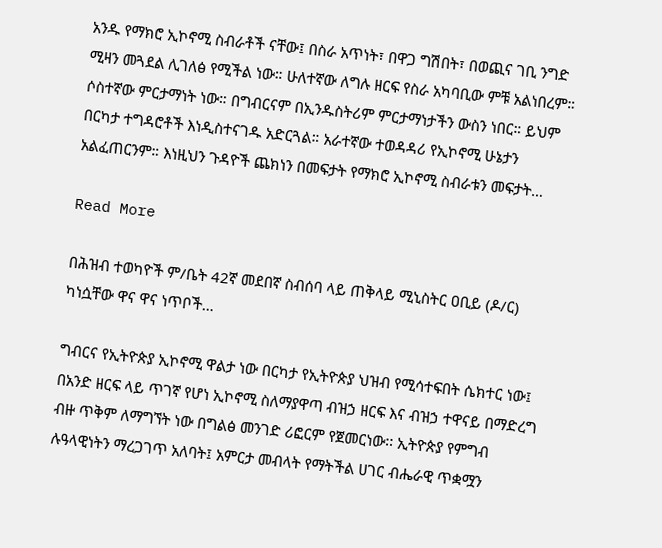አንዱ የማክሮ ኢኮኖሚ ስብራቶች ናቸው፤ በስራ አጥነት፣ በዋጋ ግሽበት፣ በወጪና ገቢ ንግድ ሚዛን መጓደል ሊገለፅ የሚችል ነው። ሁለተኛው ለግሉ ዘርፍ የስራ አካባቢው ምቹ አልነበረም። ሶስተኛው ምርታማነት ነው። በግብርናም በኢንዱስትሪም ምርታማነታችን ውስን ነበር። ይህም በርካታ ተግዳሮቶች እነዲስተናገዱ አድርጓል። አራተኛው ተወዳዳሪ የኢኮኖሚ ሁኔታን አልፈጠርንም። እነዚህን ጉዳዮች ጨክነን በመፍታት የማክሮ ኢኮኖሚ ስብራቱን መፍታት…

Read More

በሕዝብ ተወካዮች ም/ቤት 42ኛ መደበኛ ስብሰባ ላይ ጠቅላይ ሚኒስትር ዐቢይ (ዶ/ር) ካነሷቸው ዋና ዋና ነጥቦች…

ግብርና የኢትዮጵያ ኢኮኖሚ ዋልታ ነው በርካታ የኢትዮጵያ ህዝብ የሚሳተፍበት ሴክተር ነው፤ በአንድ ዘርፍ ላይ ጥገኛ የሆነ ኢኮኖሚ ስለማያዋጣ ብዝኃ ዘርፍ እና ብዝኃ ተዋናይ በማድረግ ብዙ ጥቅም ለማግኘት ነው በግልፅ መንገድ ሪፎርም የጀመርነው፡፡ ኢትዮጵያ የምግብ ሉዓላዊነትን ማረጋገጥ አለባት፤ አምርታ መብላት የማትችል ሀገር ብሔራዊ ጥቋሟን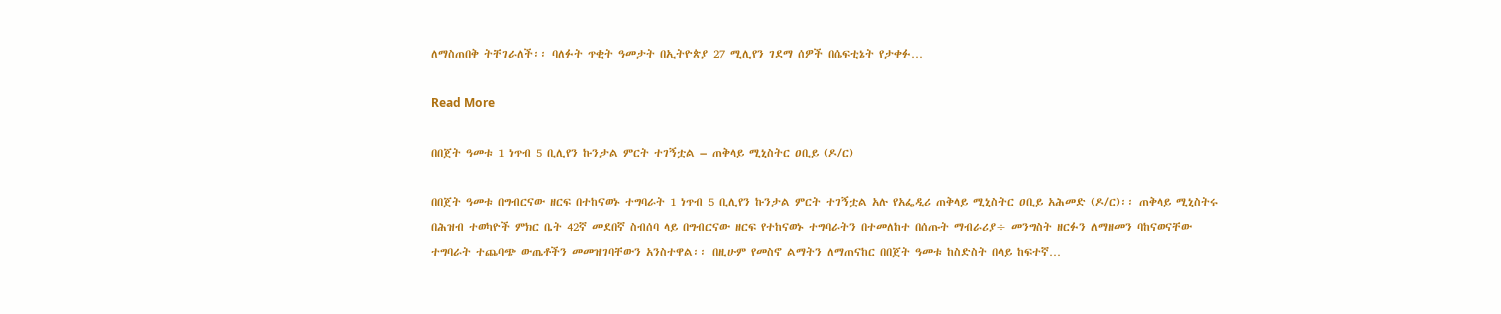ለማስጠበቅ ትቸገራለች፡፡ ባለፉት ጥቂት ዓመታት በኢትዮጵያ 27 ሚሊየን ገደማ ሰዎች በሴፍቲኔት የታቀፉ…

Read More

በበጀት ዓመቱ 1 ነጥብ 5 ቢሊየን ኩንታል ምርት ተገኝቷል – ጠቅላይ ሚኒስትር ዐቢይ (ዶ/ር)

በበጀት ዓመቱ በግብርናው ዘርፍ በተከናወኑ ተግባራት 1 ነጥብ 5 ቢሊየን ኩንታል ምርት ተገኝቷል አሉ የአፌዲሪ ጠቅላይ ሚኒስትር ዐቢይ አሕመድ (ዶ/ር)፡፡ ጠቅላይ ሚኒስትሩ በሕዝብ ተወካዮች ምክር ቤት 42ኛ መደበኛ ስብሰባ ላይ በግብርናው ዘርፍ የተከናወኑ ተግባራትን በተመለከተ በሰጡት ማብራሪያ÷ መንግስት ዘርፉን ለማዘመን ባከናወናቸው ተግባራት ተጨባጭ ውጤቶችን መመዝገባቸውን አንስተዋል፡፡ በዚሁም የመስኖ ልማትን ለማጠናከር በበጀት ዓመቱ ከስድስት በላይ ከፍተኛ…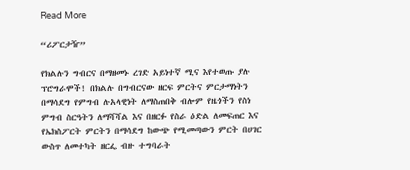Read More

“ሪፖርታዥ”

የክልሉን ግብርና በማዘመኑ ረገድ አይነተኛ ሚና እየተወጡ ያሉ ፕሮግራሞች! በክልሉ በግብርናው ዘርፍ ምርትና ምርታማነትን በማሳደግ የምግብ ሉአላዊነት ለማስጠበቅ ብሎም የዜጎችን የስነ ምግብ ስርዓትን ለማሻሻል እና በዘርፉ የስራ ዕድል ለመፍጠር እና የኤክስፖርት ምርትን በማሳደግ ከውጭ የሚመጣውን ምርት በሀገር ውስጥ ለመተካት ዘርፌ ብዙ ተግባራት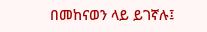በመከናወን ላይ ይገኛሉ፤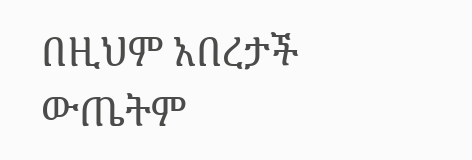በዚህም አበረታች ውጤትም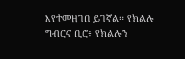እየተመዘገበ ይገኛል። የክልሉ ግብርና ቢሮ፥ የክልሉን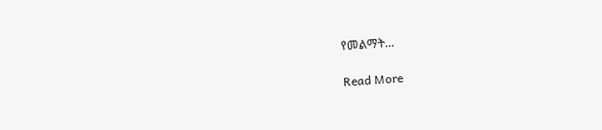የመልማት…

Read More